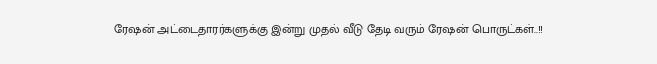ரேஷன் அட்டைதாரர்களுக்கு இன்று முதல் வீடு தேடி வரும் ரேஷன் பொருட்கள்..!!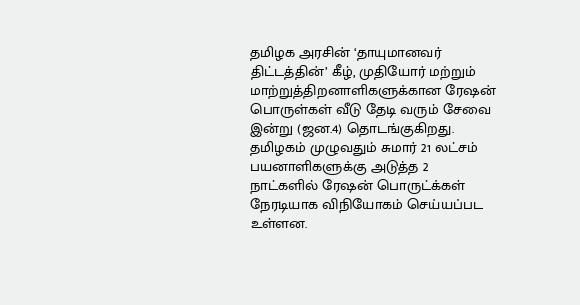தமிழக அரசின் ‘தாயுமானவர் திட்டத்தின்’ கீழ், முதியோர் மற்றும் மாற்றுத்திறனாளிகளுக்கான ரேஷன் பொருள்கள் வீடு தேடி வரும் சேவை இன்று (ஜன.4) தொடங்குகிறது. தமிழகம் முழுவதும் சுமார் 21 லட்சம் பயனாளிகளுக்கு அடுத்த 2 நாட்களில் ரேஷன் பொருட்க்கள் நேரடியாக விநியோகம் செய்யப்பட உள்ளன.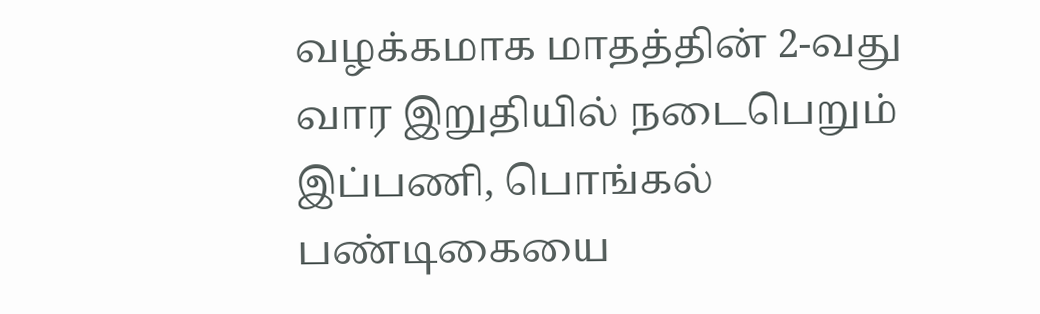வழக்கமாக மாதத்தின் 2-வது வார இறுதியில் நடைபெறும் இப்பணி, பொங்கல் பண்டிகையை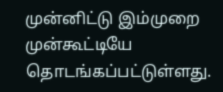முன்னிட்டு இம்முறை முன்கூட்டியே தொடங்கப்பட்டுள்ளது.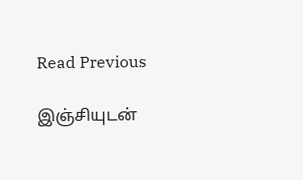Read Previous

இஞ்சியுடன்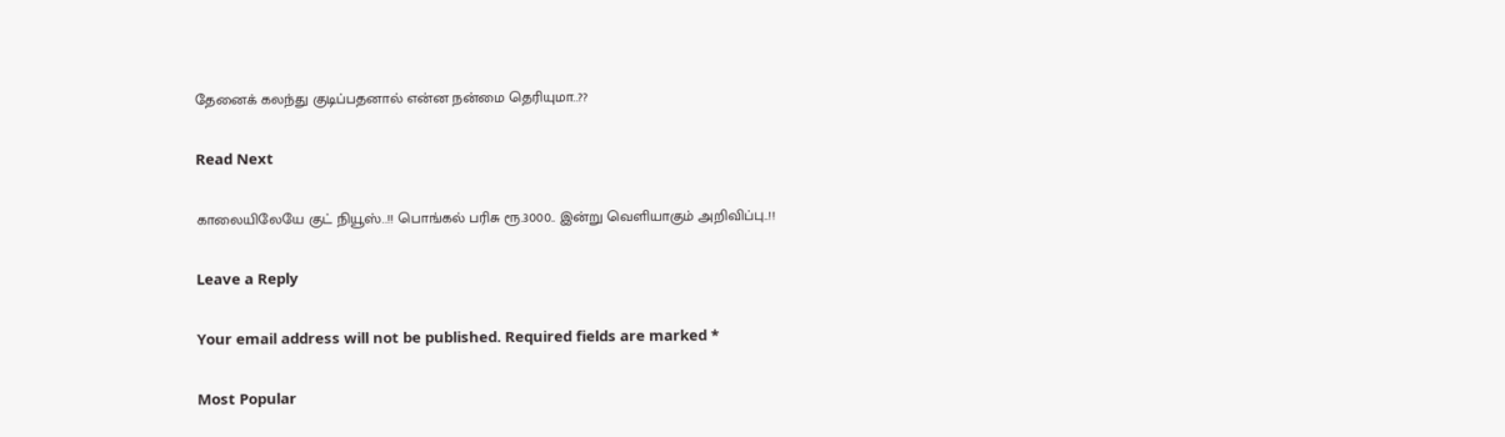தேனைக் கலந்து குடிப்பதனால் என்ன நன்மை தெரியுமா..??

Read Next

காலையிலேயே குட் நியூஸ்..!! பொங்கல் பரிசு ரூ.3000.. இன்று வெளியாகும் அறிவிப்பு..!!

Leave a Reply

Your email address will not be published. Required fields are marked *

Most Popular